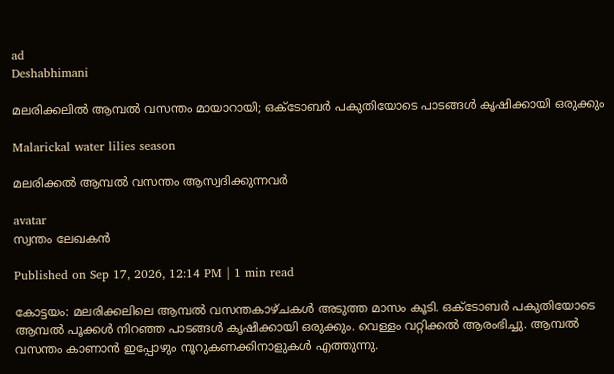ad
Deshabhimani

മലരിക്കലിൽ ആമ്പൽ വസന്തം മായാറായി; ഒക്‌ടോബർ പകുതിയോടെ പാടങ്ങൾ കൃഷിക്കായി ഒരുക്കും

Malarickal water lilies season

മലരിക്കൽ ആമ്പൽ വസന്തം ആസ്വദിക്കുന്നവർ

avatar
സ്വന്തം ലേഖകൻ

Published on Sep 17, 2026, 12:14 PM | 1 min read

കോട്ടയം: മലരിക്കലിലെ ആമ്പൽ വസന്തകാഴ്‌ചകൾ അടുത്ത മാസം കൂടി. ഒക്‌ടോബർ പകുതിയോടെ ആമ്പൽ പൂക്കൾ നിറഞ്ഞ പാടങ്ങൾ കൃഷിക്കായി ഒരുക്കും. വെള്ളം വറ്റിക്കൽ ആരംഭിച്ചു. ആമ്പൽ വസന്തം കാണാൻ ഇപ്പോഴും നൂറുകണക്കിനാളുകൾ എത്തുന്നു.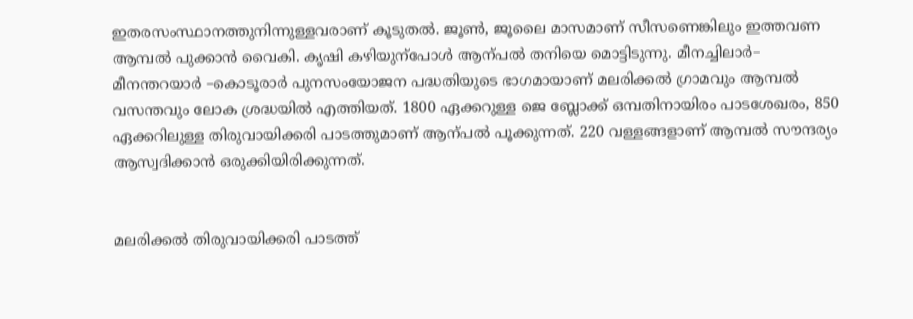ഇതരസംസ്ഥാനത്തുനിന്നുള്ളവരാണ്‌ കൂടുതൽ. ജൂൺ, ജൂലൈ മാസമാണ്‌ സീസണെങ്കിലും ഇത്തവണ ആമ്പൽ പുക്കാൻ വൈകി. കൃഷി കഴിയുന്പോൾ ആന്പൽ തനിയെ മൊട്ടിടുന്നു. മീനച്ചിലാർ– മീനന്തറയാർ –കൊടൂരാർ പുനസംയോജന പദ്ധതിയുടെ ഭാഗമായാണ്‌ മലരിക്കൽ ഗ്രാമവും ആമ്പൽ വസന്തവും ലോക ശ്രദ്ധയിൽ എത്തിയത്‌. 1800 ഏക്കറുള്ള ജെ ബ്ലോക്ക്‌ ഒമ്പതിനായിരം പാടശേഖരം, 850 ഏക്കറിലുള്ള തിരുവായിക്കരി പാടത്തുമാണ്‌ ആന്പൽ പൂക്കുന്നത്‌. 220 വള്ളങ്ങളാണ്‌ ആമ്പൽ സ‍ൗന്ദര്യം ആസ്വദിക്കാൻ ഒരുക്കിയിരിക്കുന്നത്‌.


മലരിക്കൽ തിരുവായിക്കരി പാടത്ത്‌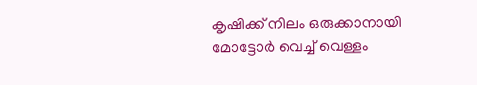കൃഷിക്ക്‌ നിലം ഒരുക്കാനായി മോട്ടോർ വെച്ച്‌ വെള്ളം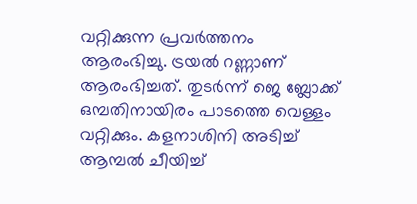വറ്റിക്കുന്ന പ്രവർത്തനം ആരംഭിച്ചു. ട്രയൽ റണ്ണാണ്‌ ആരംഭിച്ചത്‌. തുടർന്ന്‌ ജെ ബ്ലോക്ക്‌ ഒമ്പതിനായിരം പാടത്തെ വെള്ളം വറ്റിക്കും. കളനാശിനി അടിച്ച്‌ ആമ്പൽ ചീയിച്ച്‌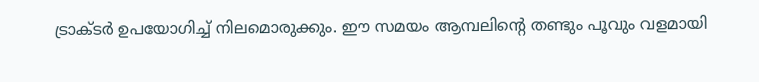ട്രാക്‌ടർ ഉപയോഗിച്ച്‌ നിലമൊരുക്കും. ഇ‍ൗ സമയം ആമ്പലിന്റെ തണ്ടും പൂവും വളമായി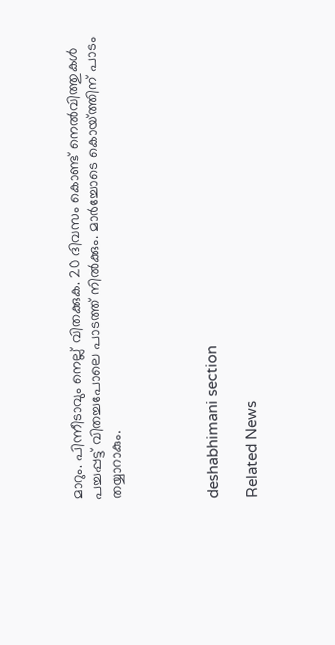മാറും. പിന്നീടാവും നെല്ല്‌ വിതക്കുക. 20 ദിവസം കൊണ്ട്‌ നെൽവിത്തുകൾ പച്ചപ്പട്ട്‌ വിതച്ചപോലെ പാടത്ത്‌ നിൽക്കും. മാർച്ചോടെ കൊയ്‌ത്തിന്‌ പാടം തയ്യാറാകും.




deshabhimani section

Related News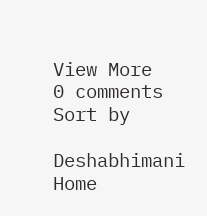View More
0 comments
Sort by

Deshabhimani
Home